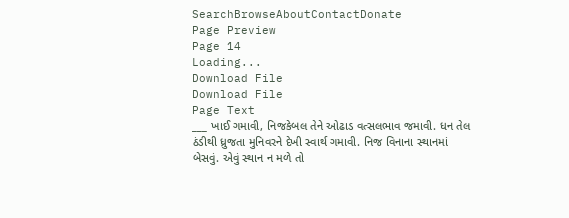SearchBrowseAboutContactDonate
Page Preview
Page 14
Loading...
Download File
Download File
Page Text
___ ખાઈ ગમાવી, નિજકેબલ તેને ઓઢાડ વત્સલભાવ જમાવી. ધન તેલ ઠંડીથી ધ્રુજતા મુનિવરને દેખી સ્વાર્થ ગમાવી. નિજ વિનાના સ્થાનમાં બેસવું. એવું સ્થાન ન મળે તો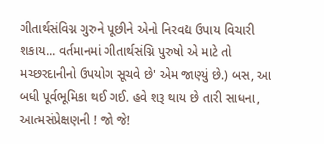ગીતાર્થસંવિગ્ન ગુરુને પૂછીને એનો નિરવદ્ય ઉપાય વિચારી શકાય... વર્તમાનમાં ગીતાર્થસંગ્નિ પુરુષો એ માટે તો મચ્છરદાનીનો ઉપયોગ સૂચવે છે' એમ જાણ્યું છે.) બસ, આ બધી પૂર્વભૂમિકા થઈ ગઈ. હવે શરૂ થાય છે તારી સાધના, આત્મસંપ્રેક્ષણની ! જો જે!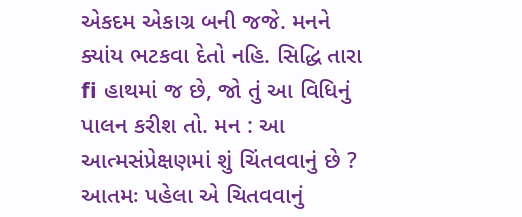એકદમ એકાગ્ર બની જજે. મનને ક્યાંય ભટકવા દેતો નહિ. સિદ્ધિ તારા fi હાથમાં જ છે, જો તું આ વિધિનું પાલન કરીશ તો. મન : આ આત્મસંપ્રેક્ષણમાં શું ચિંતવવાનું છે ? આતમઃ પહેલા એ ચિતવવાનું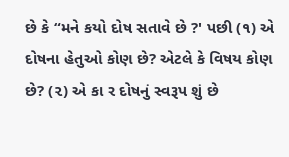છે કે “મને કયો દોષ સતાવે છે ?' પછી (૧) એ દોષના હેતુઓ કોણ છે? એટલે કે વિષય કોણ છે? (૨) એ કા ર દોષનું સ્વરૂપ શું છે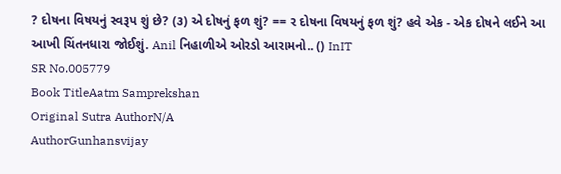? દોષના વિષયનું સ્વરૂપ શું છે? (૩) એ દોષનું ફળ શું? == ર દોષના વિષયનું ફળ શું? હવે એક - એક દોષને લઈને આ આખી ચિંતનધારા જોઈશું. Anil નિહાળીએ ઓરડો આરામનો.. () InIT
SR No.005779
Book TitleAatm Samprekshan
Original Sutra AuthorN/A
AuthorGunhansvijay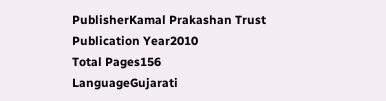PublisherKamal Prakashan Trust
Publication Year2010
Total Pages156
LanguageGujarati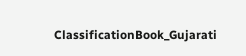ClassificationBook_Gujarati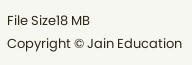File Size18 MB
Copyright © Jain Education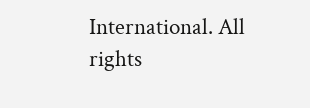International. All rights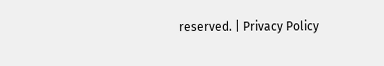reserved. | Privacy Policy